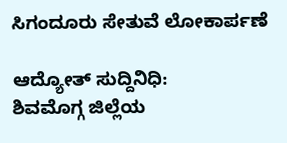ಸಿಗಂದೂರು ಸೇತುವೆ ಲೋಕಾರ್ಪಣೆ

ಆದ್ಯೋತ್ ಸುದ್ದಿನಿಧಿ:
ಶಿವಮೊಗ್ಗ ಜಿಲ್ಲೆಯ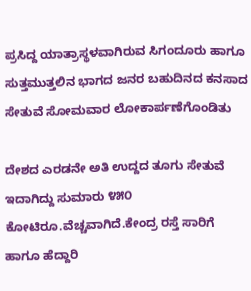ಪ್ರಸಿದ್ದ ಯಾತ್ರಾಸ್ಥಳವಾಗಿರುವ ಸಿಗಂದೂರು ಹಾಗೂ ಸುತ್ತಮುತ್ತಲಿನ ಭಾಗದ ಜನರ ಬಹುದಿನದ ಕನಸಾದ ಸೇತುವೆ ಸೋಮವಾರ ಲೋಕಾರ್ಪಣೆಗೊಂಡಿತು

ದೇಶದ ಎರಡನೇ ಅತಿ ಉದ್ದದ ತೂಗು ಸೇತುವೆ ಇದಾಗಿದ್ದು ಸುಮಾರು ೪೫೦ ಕೋಟಿರೂ.ವೆಚ್ಚವಾಗಿದೆ.ಕೇಂದ್ರ ರಸ್ತೆ ಸಾರಿಗೆ ಹಾಗೂ ಹೆದ್ದಾರಿ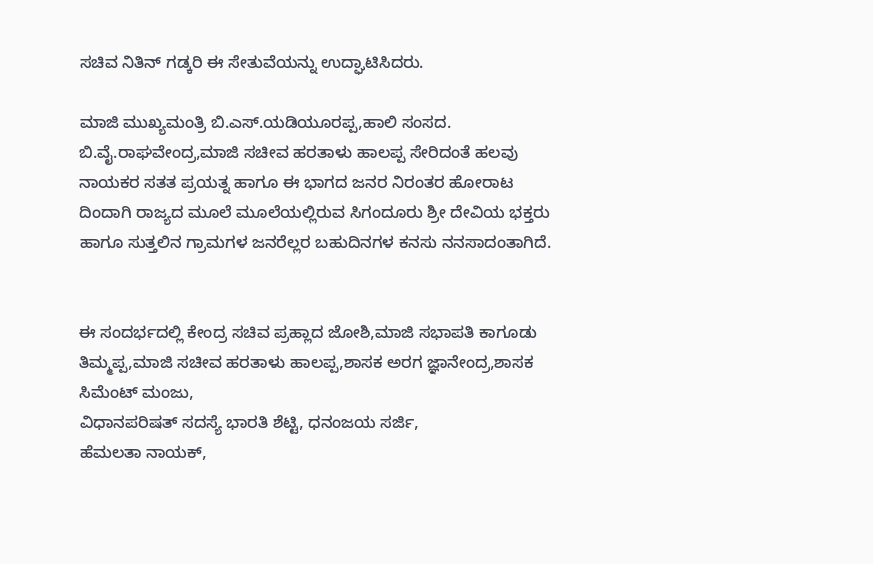ಸಚಿವ ನಿತಿನ್ ಗಡ್ಕರಿ ಈ ಸೇತುವೆಯನ್ನು ಉದ್ಘಾಟಿಸಿದರು.

ಮಾಜಿ ಮುಖ್ಯಮಂತ್ರಿ ಬಿ.ಎಸ್.ಯಡಿಯೂರಪ್ಪ,ಹಾಲಿ ಸಂಸದ. ಬಿ.ವೈ.ರಾಘವೇಂದ್ರ,ಮಾಜಿ ಸಚೀವ ಹರತಾಳು ಹಾಲಪ್ಪ ಸೇರಿದಂತೆ ಹಲವು ನಾಯಕರ ಸತತ ಪ್ರಯತ್ನ ಹಾಗೂ ಈ ಭಾಗದ ಜನರ ನಿರಂತರ ಹೋರಾಟ ದಿಂದಾಗಿ ರಾಜ್ಯದ ಮೂಲೆ ಮೂಲೆಯಲ್ಲಿರುವ ಸಿಗಂದೂರು ಶ್ರೀ ದೇವಿಯ ಭಕ್ತರು ಹಾಗೂ ಸುತ್ತಲಿನ ಗ್ರಾಮಗಳ ಜನರೆಲ್ಲರ ಬಹುದಿನಗಳ ಕನಸು ನನಸಾದಂತಾಗಿದೆ.


ಈ ಸಂದರ್ಭದಲ್ಲಿ ಕೇಂದ್ರ ಸಚಿವ ಪ್ರಹ್ಲಾದ ಜೋಶಿ,ಮಾಜಿ ಸಭಾಪತಿ ಕಾಗೂಡು ತಿಮ್ಮಪ್ಪ,ಮಾಜಿ ಸಚೀವ ಹರತಾಳು ಹಾಲಪ್ಪ,ಶಾಸಕ ಅರಗ ಜ್ಞಾನೇಂದ್ರ,ಶಾಸಕ ಸಿಮೆಂಟ್ ಮಂಜು,
ವಿಧಾನಪರಿಷತ್ ಸದಸ್ಯೆ ಭಾರತಿ ಶೆಟ್ಟಿ, ಧನಂಜಯ ಸರ್ಜಿ,
ಹೆಮಲತಾ ನಾಯಕ್,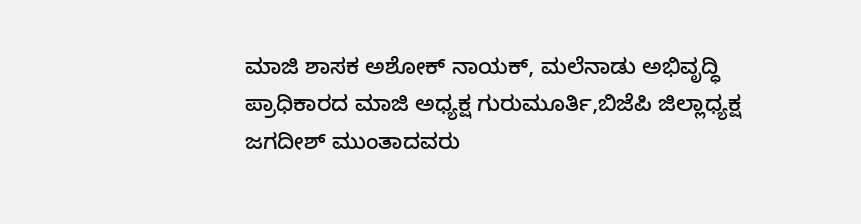ಮಾಜಿ ಶಾಸಕ ಅಶೋಕ್ ನಾಯಕ್, ಮಲೆನಾಡು ಅಭಿವೃದ್ಧಿ ಪ್ರಾಧಿಕಾರದ ಮಾಜಿ ಅಧ್ಯಕ್ಷ ಗುರುಮೂರ್ತಿ,ಬಿಜೆಪಿ ಜಿಲ್ಲಾಧ್ಯಕ್ಷ ಜಗದೀಶ್ ಮುಂತಾದವರು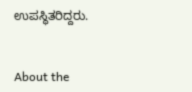ಉಪಸ್ಥಿತರಿದ್ದರು.


About the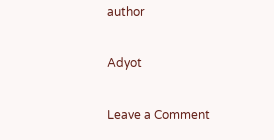author

Adyot

Leave a Comment